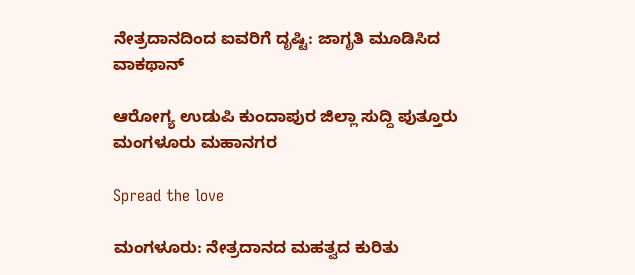ನೇತ್ರದಾನದಿಂದ ಐವರಿಗೆ ದೃಷ್ಟಿ: ಜಾಗೃತಿ ಮೂಡಿಸಿದ ವಾಕಥಾನ್

ಆರೋಗ್ಯ ಉಡುಪಿ ಕುಂದಾಪುರ ಜಿಲ್ಲಾ ಸುದ್ದಿ ಪುತ್ತೂರು ಮಂಗಳೂರು ಮಹಾನಗರ

Spread the love

ಮಂಗಳೂರು: ನೇತ್ರದಾನದ ಮಹತ್ವದ ಕುರಿತು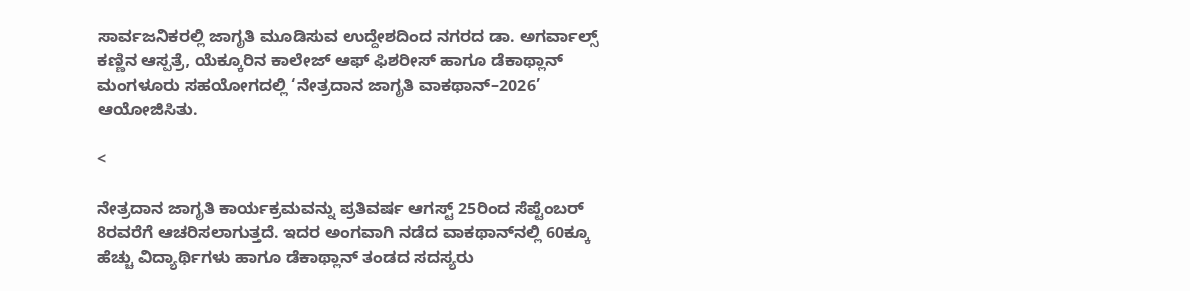ಸಾರ್ವಜನಿಕರಲ್ಲಿ ಜಾಗೃತಿ ಮೂಡಿಸುವ ಉದ್ದೇಶದಿಂದ ನಗರದ ಡಾ. ಅಗರ್ವಾಲ್ಸ್ ಕಣ್ಣಿನ ಆಸ್ಪತ್ರೆ, ಯೆಕ್ಕೂರಿನ ಕಾಲೇಜ್ ಆಫ್ ಫಿಶರೀಸ್ ಹಾಗೂ ಡೆಕಾಥ್ಲಾನ್ ಮಂಗಳೂರು ಸಹಯೋಗದಲ್ಲಿ ‘ನೇತ್ರದಾನ ಜಾಗೃತಿ ವಾಕಥಾನ್–2026’ ಆಯೋಜಿಸಿತು.

<

ನೇತ್ರದಾನ ಜಾಗೃತಿ ಕಾರ್ಯಕ್ರಮವನ್ನು ಪ್ರತಿವರ್ಷ ಆಗಸ್ಟ್ 25ರಿಂದ ಸೆಪ್ಟೆಂಬರ್ 8ರವರೆಗೆ ಆಚರಿಸಲಾಗುತ್ತದೆ. ಇದರ ಅಂಗವಾಗಿ ನಡೆದ ವಾಕಥಾನ್‌ನಲ್ಲಿ 60ಕ್ಕೂ ಹೆಚ್ಚು ವಿದ್ಯಾರ್ಥಿಗಳು ಹಾಗೂ ಡೆಕಾಥ್ಲಾನ್ ತಂಡದ ಸದಸ್ಯರು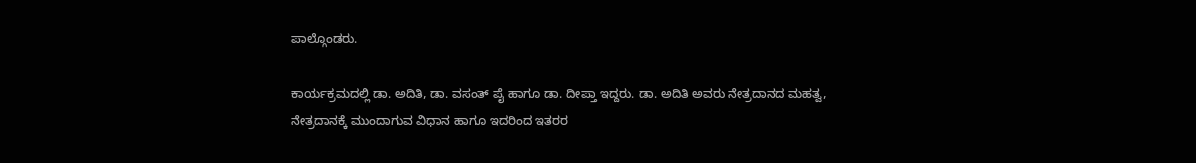ಪಾಲ್ಗೊಂಡರು.

ಕಾರ್ಯಕ್ರಮದಲ್ಲಿ ಡಾ. ಅದಿತಿ, ಡಾ. ವಸಂತ್ ಪೈ ಹಾಗೂ ಡಾ. ದೀಪ್ತಾ ಇದ್ದರು. ಡಾ. ಅದಿತಿ ಅವರು ನೇತ್ರದಾನದ ಮಹತ್ವ, ನೇತ್ರದಾನಕ್ಕೆ ಮುಂದಾಗುವ ವಿಧಾನ ಹಾಗೂ ಇದರಿಂದ ಇತರರ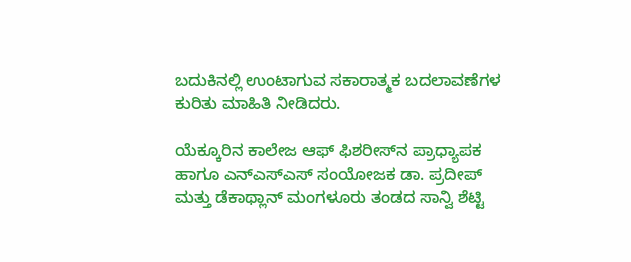ಬದುಕಿನಲ್ಲಿ ಉಂಟಾಗುವ ಸಕಾರಾತ್ಮಕ ಬದಲಾವಣೆಗಳ ಕುರಿತು ಮಾಹಿತಿ ನೀಡಿದರು.

ಯೆಕ್ಕೂರಿನ ಕಾಲೇಜ ಆಫ್ ಫಿಶರೀಸ್‌ನ ಪ್ರಾಧ್ಯಾಪಕ ಹಾಗೂ ಎನ್‌ಎಸ್‌ಎಸ್ ಸಂಯೋಜಕ ಡಾ. ಪ್ರದೀಪ್ ಮತ್ತು ಡೆಕಾಥ್ಲಾನ್ ಮಂಗಳೂರು ತಂಡದ ಸಾನ್ವಿ ಶೆಟ್ಟಿ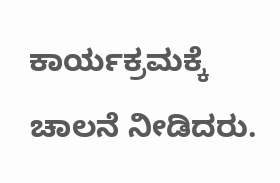ಕಾರ್ಯಕ್ರಮಕ್ಕೆ ಚಾಲನೆ ನೀಡಿದರು.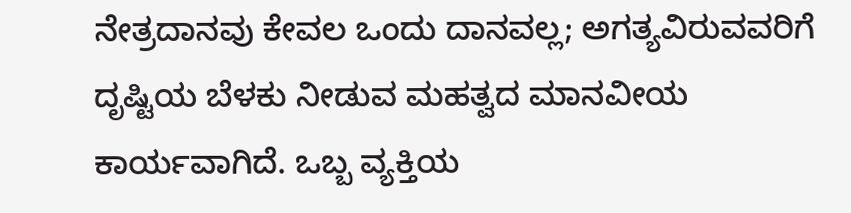ನೇತ್ರದಾನವು ಕೇವಲ ಒಂದು ದಾನವಲ್ಲ; ಅಗತ್ಯವಿರುವವರಿಗೆ ದೃಷ್ಟಿಯ ಬೆಳಕು ನೀಡುವ ಮಹತ್ವದ ಮಾನವೀಯ ಕಾರ್ಯವಾಗಿದೆ. ಒಬ್ಬ ವ್ಯಕ್ತಿಯ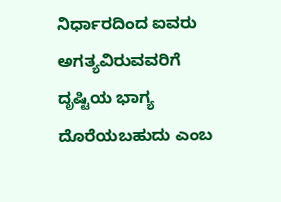ನಿರ್ಧಾರದಿಂದ ಐವರು ಅಗತ್ಯವಿರುವವರಿಗೆ ದೃಷ್ಟಿಯ ಭಾಗ್ಯ ದೊರೆಯಬಹುದು ಎಂಬ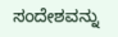ಸಂದೇಶವನ್ನು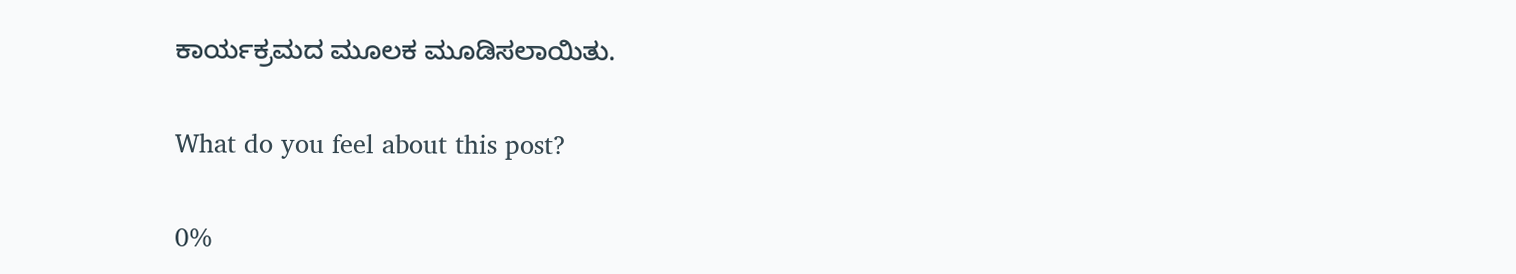ಕಾರ್ಯಕ್ರಮದ ಮೂಲಕ ಮೂಡಿಸಲಾಯಿತು.

What do you feel about this post?

0%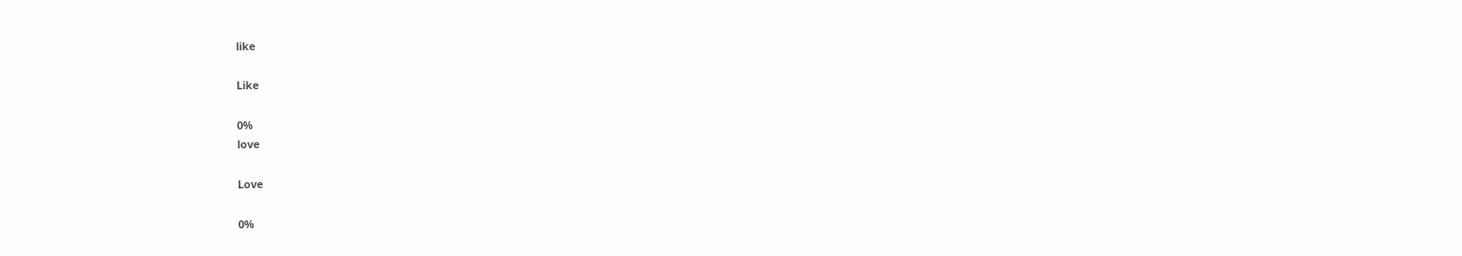like

Like

0%
love

Love

0%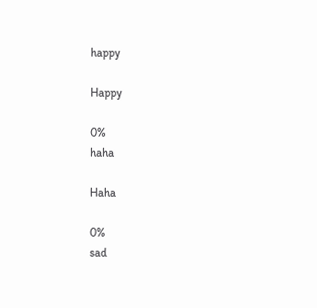happy

Happy

0%
haha

Haha

0%
sad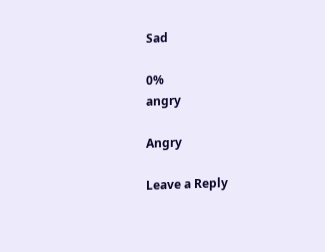Sad

0%
angry

Angry

Leave a Reply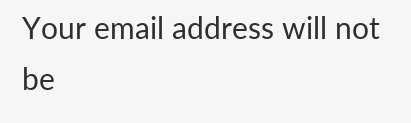Your email address will not be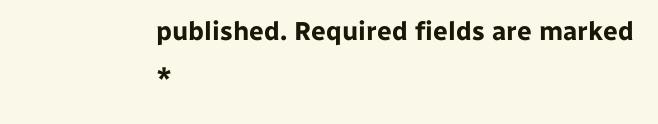published. Required fields are marked *